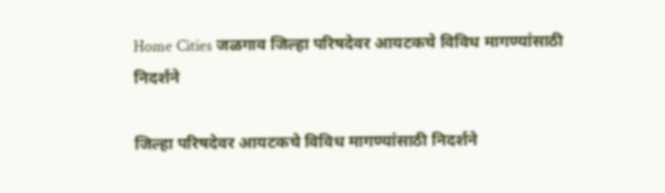Home Cities जळगाव जिल्हा परिषदेवर आयटकचे विविध मागण्यांसाठी निदर्शने

जिल्हा परिषदेवर आयटकचे विविध मागण्यांसाठी निदर्शने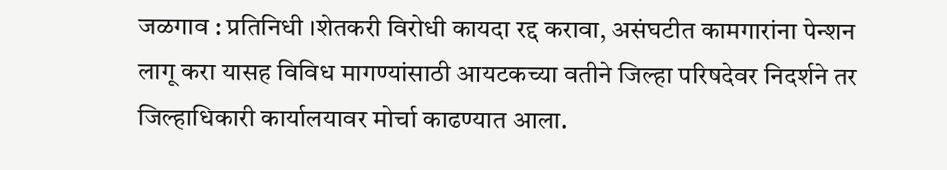जळगाव : प्रतिनिधी ।शेतकरी विरोधी कायदा रद्द करावा, असंघटीत कामगारांना पेन्शन लागू करा यासह विविध मागण्यांसाठी आयटकच्या वतीने जिल्हा परिषदेवर निदर्शने तर जिल्हाधिकारी कार्यालयावर मोर्चा काढण्यात आला.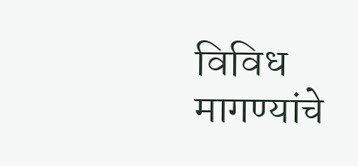विविध मागण्यांचे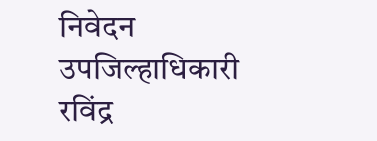निवेदन उपजिल्हाधिकारी रविंद्र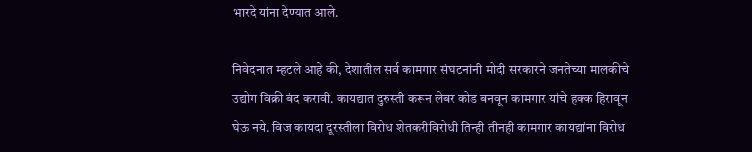भारदे यांना देण्यात आले.

निवेदनात म्हटले आहे की, देशातील सर्व कामगार संघटनांनी मोदी सरकारने जनतेच्या मालकीचे उद्योग विक्री बंद करावी. कायद्यात दुरुस्ती करून लेबर कोड बनवून कामगार यांचे हक्क हिरावून घेऊ नये. विज कायदा दूरस्तीला विरोध शेतकरीविरोधी तिन्ही तीनही कामगार कायद्यांना विरोध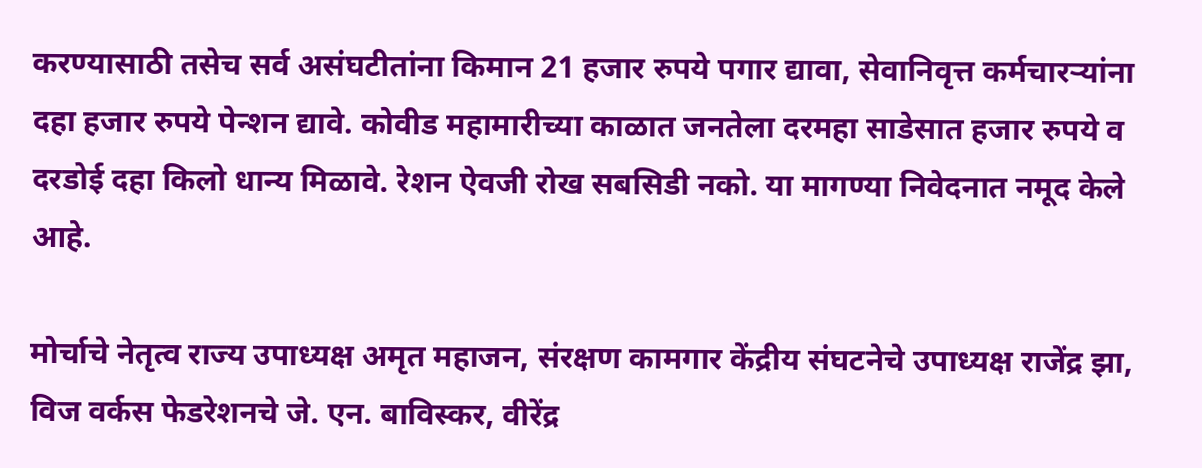करण्यासाठी तसेच सर्व असंघटीतांना किमान 21 हजार रुपये पगार द्यावा, सेवानिवृत्त कर्मचारऱ्यांना दहा हजार रुपये पेन्शन द्यावे. कोवीड महामारीच्या काळात जनतेला दरमहा साडेसात हजार रुपये व दरडोई दहा किलो धान्य मिळावे. रेशन ऐवजी रोख सबसिडी नको. या मागण्या निवेदनात नमूद केले आहे.

मोर्चाचे नेतृत्व राज्य उपाध्यक्ष अमृत महाजन, संरक्षण कामगार केंद्रीय संघटनेचे उपाध्यक्ष राजेंद्र झा, विज वर्कस फेडरेशनचे जे. एन. बाविस्कर, वीरेंद्र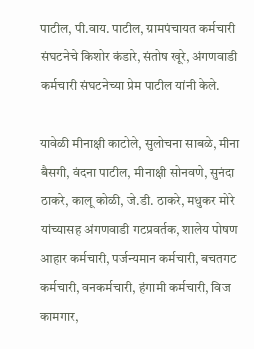पाटील, पी.वाय. पाटील, ग्रामपंचायत कर्मचारी संघटनेचे किशोर कंडारे, संतोष खूरे, अंगणवाडी कर्मचारी संघटनेच्या प्रेम पाटील यांनी केले.

यावेळी मीनाक्षी काटोले, सुलोचना साबळे, मीना बैसगी, वंदना पाटील, मीनाक्षी सोनवणे, सुनंदा ठाकरे, कालू कोळी, जे.डी. ठाकरे, मधुकर मोरे यांच्यासह अंगणवाडी गटप्रवर्तक, शालेय पोषण आहार कर्मचारी, पर्जन्यमान कर्मचारी, बचतगट कर्मचारी, वनकर्मचारी, हंगामी कर्मचारी, विज कामगार,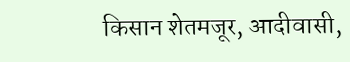किसान शेतमजूर, आदीवासी,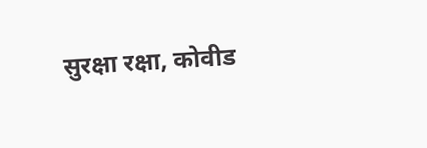सुरक्षा रक्षा, कोवीड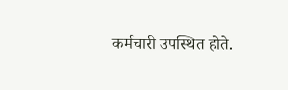कर्मचारी उपस्थित होते.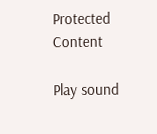Protected Content

Play sound